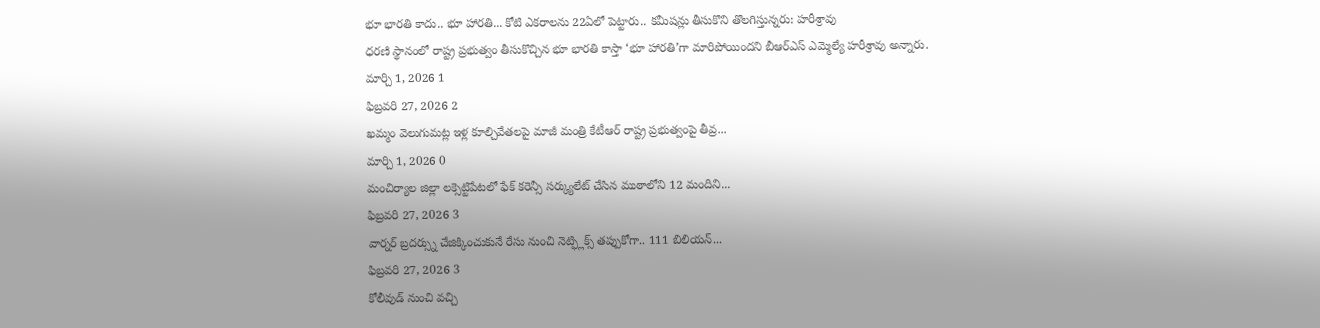భూ భారతి కాదు.. భూ హారతి... కోటి ఎకరాలను 22ఏలో పెట్టారు.. కమీషన్లు తీసుకొని తొలగిస్తున్నరు: హరీశ్రావు
ధరణి స్థానంలో రాష్ట్ర ప్రభుత్వం తీసుకొచ్చిన భూ భారతి కాస్తా ‘భూ హారతి’గా మారిపోయిందని బీఆర్ఎస్ ఎమ్మెల్యే హరీశ్రావు అన్నారు.
మార్చి 1, 2026 1
ఫిబ్రవరి 27, 2026 2
ఖమ్మం వెలుగుమట్ల ఇళ్ల కూల్చివేతలపై మాజీ మంత్రి కేటీఆర్ రాష్ట్ర ప్రభుత్వంపై తీవ్ర...
మార్చి 1, 2026 0
మంచిర్యాల జిల్లా లక్సెట్టిపేటలో ఫేక్ కరెన్సీ సర్క్యులేట్ చేసిన ముఠాలోని 12 మందిని...
ఫిబ్రవరి 27, 2026 3
వార్నర్ బ్రదర్స్ను చేజిక్కించుకునే రేసు నుంచి నెట్ఫ్లిక్స్ తప్పుకోగా.. 111 బిలియన్...
ఫిబ్రవరి 27, 2026 3
కోలీవుడ్ నుంచి వచ్చి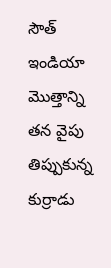సౌత్ ఇండియా మొత్తాన్ని తన వైపు తిప్పుకున్న కుర్రాడు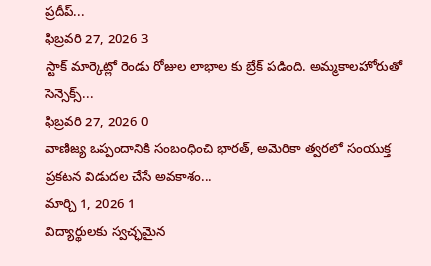ప్రదీప్...
ఫిబ్రవరి 27, 2026 3
స్టాక్ మార్కెట్లో రెండు రోజుల లాభాల కు బ్రేక్ పడింది. అమ్మకాలహోరుతో సెన్సెక్స్...
ఫిబ్రవరి 27, 2026 0
వాణిజ్య ఒప్పందానికి సంబంధించి భారత్, అమెరికా త్వరలో సంయుక్త ప్రకటన విడుదల చేసే అవకాశం...
మార్చి 1, 2026 1
విద్యార్థులకు స్వచ్ఛమైన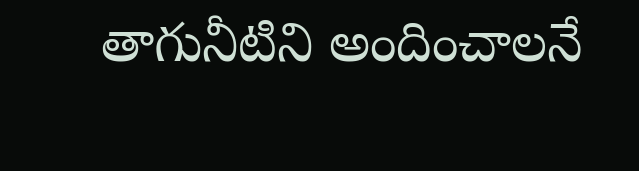తాగునీటిని అందించాలనే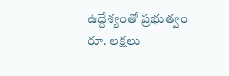ఉద్దేశ్యంతో ప్రభుత్వం రూ. లక్షలు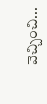వెచ్చించి...